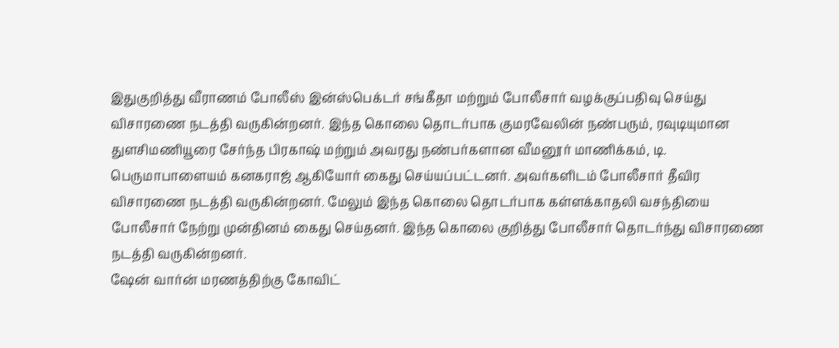இதுகுறித்து வீராணம் போலீஸ் இன்ஸ்பெக்டர் சங்கீதா மற்றும் போலீசார் வழக்குப்பதிவு செய்து விசாரணை நடத்தி வருகின்றனர். இந்த கொலை தொடர்பாக குமரவேலின் நண்பரும், ரவுடியுமான துளசிமணியூரை சேர்ந்த பிரகாஷ் மற்றும் அவரது நண்பர்களான வீமனூர் மாணிக்கம், டி. பெருமாபாளையம் கனகராஜ் ஆகியோர் கைது செய்யப்பட்டனர். அவர்களிடம் போலீசார் தீவிர விசாரணை நடத்தி வருகின்றனர். மேலும் இந்த கொலை தொடர்பாக கள்ளக்காதலி வசந்தியை போலீசார் நேற்று முன்தினம் கைது செய்தனர். இந்த கொலை குறித்து போலீசார் தொடர்ந்து விசாரணை நடத்தி வருகின்றனர்.
ஷேன் வார்ன் மரணத்திற்கு கோவிட்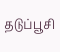தடுப்பூசி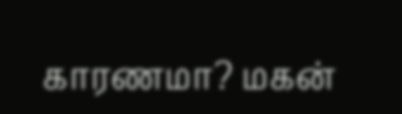காரணமா? மகன்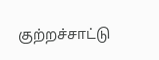குற்றச்சாட்டு